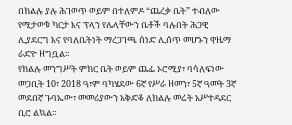በክልሉ ያሉ ሕገወጥ ወይም በተለምዶ “ጨረቃ ቤት” ተብለው የሚታወቁ ካርታ እና ፕላን የሌላቸውን ቤቶች ባሉበት ሕጋዊ ሊያደርግ እና የባለቤትነት ማረጋገጫ ሰነድ ሊሰጥ መሆኑን ዋዜማ ራድዮ ዘግቧል፡፡
የክልሉ መንግሥት ምክር ቤት ወይም ጨፌ ኦሮሚያ፣ ባሳለፍነው መጋቢት 10፣ 2018 ዓ፣ም ባካሄደው 6ኛ የሥራ ዘመን፣ 5ኛ ዓመት 3ኛ መደበኛ ጉባኤው፣ መመሪያውን አቅድቆ ለክልሉ መሬት አሥተዳደር ቢሮ ልኳል፡፡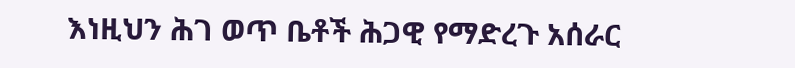እነዚህን ሕገ ወጥ ቤቶች ሕጋዊ የማድረጉ አሰራር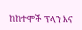ከከተሞች ፕላን እና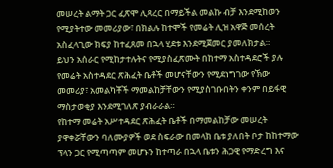መሠረት ልማት ጋር ፈጽሞ ሊጻረር በማይችል መልኩ ብቻ እንደሚከወን የሚያትተው መመሪያው፣ በክልሉ ከተሞች የመሬት ሊዝ አዋጅ መሰረት አስፈላጊው ክፍያ ከተፈጸመ በኋላ ሂደቱ እንደሚጀመር ያመለክታል።
ይህን አሰራር የሚከታተሉትና የሚያስፈጽሙት በከተማ አስተዳደሮች ያሉ የመሬት አስተዳደር ጽሕፈት ቤቶች መሆናቸውን የሚደነግገው የኽው መመሪያ፣ አመልካቾች ማመልከቻቸውን የሚያስገቡበትን ቀንም በይፋዊ ማስታወቂያ እንደሚገለጽ ያብራራል።
የከተማ መሬት አሥተዳደር ጽሕፈት ቤቶች በማመልከቻው መሠረት ያዋቀሯቸውን ባለሙያዎች ወደ ስፍራው በመላክ ቤቱ ያለበት ቦታ ከከተማው ፕላን ጋር የሚጣጣም መሆኑን ከተጣራ በኋላ ቤቱን ሕጋዊ የማድረግ እና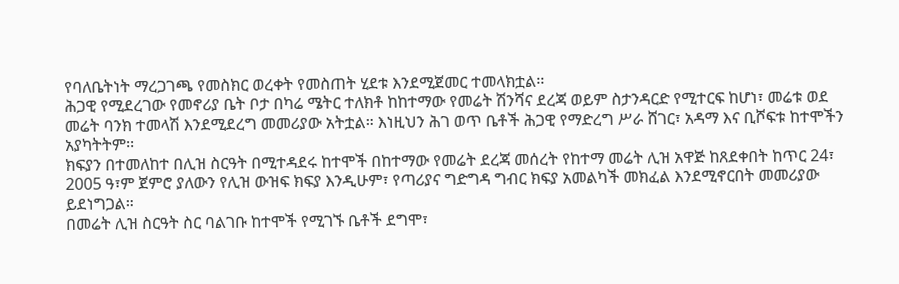የባለቤትነት ማረጋገጫ የመስክር ወረቀት የመስጠት ሂደቱ እንደሚጀመር ተመላክቷል፡፡
ሕጋዊ የሚደረገው የመኖሪያ ቤት ቦታ በካሬ ሜትር ተለክቶ ከከተማው የመሬት ሽንሻና ደረጃ ወይም ስታንዳርድ የሚተርፍ ከሆነ፣ መሬቱ ወደ መሬት ባንክ ተመላሽ እንደሚደረግ መመሪያው አትቷል። እነዚህን ሕገ ወጥ ቤቶች ሕጋዊ የማድረግ ሥራ ሸገር፣ አዳማ እና ቢሾፍቱ ከተሞችን አያካትትም፡፡
ክፍያን በተመለከተ በሊዝ ስርዓት በሚተዳደሩ ከተሞች በከተማው የመሬት ደረጃ መሰረት የከተማ መሬት ሊዝ አዋጅ ከጸደቀበት ከጥር 24፣ 2005 ዓ፣ም ጀምሮ ያለውን የሊዝ ውዝፍ ክፍያ እንዲሁም፣ የጣሪያና ግድግዳ ግብር ክፍያ አመልካች መክፈል እንደሚኖርበት መመሪያው ይደነግጋል።
በመሬት ሊዝ ስርዓት ስር ባልገቡ ከተሞች የሚገኙ ቤቶች ደግሞ፣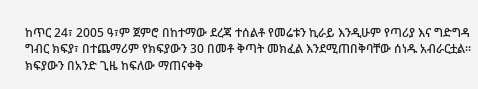ከጥር 24፣ 2005 ዓ፣ም ጀምሮ በከተማው ደረጃ ተሰልቶ የመሬቱን ኪራይ እንዲሁም የጣሪያ እና ግድግዳ ግብር ክፍያ፣ በተጨማሪም የክፍያውን 30 በመቶ ቅጣት መክፈል እንደሚጠበቅባቸው ሰነዱ አብራርቷል፡፡
ክፍያውን በአንድ ጊዜ ከፍለው ማጠናቀቅ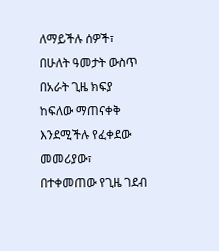ለማይችሉ ሰዎች፣ በሁለት ዓመታት ውስጥ በአራት ጊዜ ክፍያ ከፍለው ማጠናቀቅ እንደሚችሉ የፈቀደው መመሪያው፣ በተቀመጠው የጊዜ ገደብ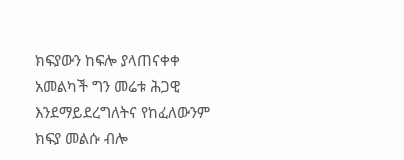ክፍያውን ከፍሎ ያላጠናቀቀ አመልካች ግን መሬቱ ሕጋዊ እንደማይደረግለትና የከፈለውንም ክፍያ መልሱ ብሎ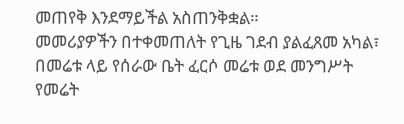መጠየቅ እንደማይችል አስጠንቅቋል።
መመሪያዎችን በተቀመጠለት የጊዜ ገደብ ያልፈጸመ አካል፣ በመሬቱ ላይ የሰራው ቤት ፈርሶ መሬቱ ወደ መንግሥት የመሬት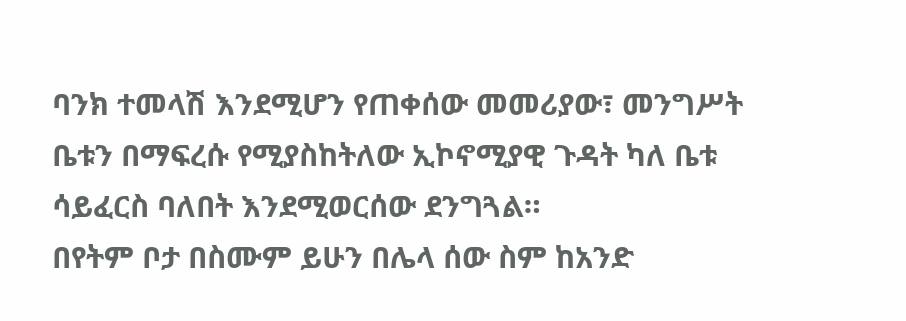ባንክ ተመላሽ እንደሚሆን የጠቀሰው መመሪያው፣ መንግሥት ቤቱን በማፍረሱ የሚያስከትለው ኢኮኖሚያዊ ጉዳት ካለ ቤቱ ሳይፈርስ ባለበት እንደሚወርሰው ደንግጓል።
በየትም ቦታ በስሙም ይሁን በሌላ ሰው ስም ከአንድ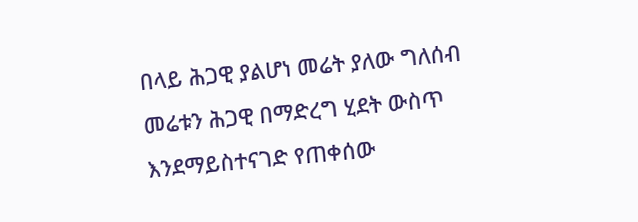በላይ ሕጋዊ ያልሆነ መሬት ያለው ግለሰብ መሬቱን ሕጋዊ በማድረግ ሂደት ውስጥ እንደማይስተናገድ የጠቀሰው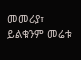መመሪያ፣ ይልቁንም መሬቱ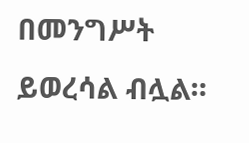በመንግሥት ይወረሳል ብሏል።